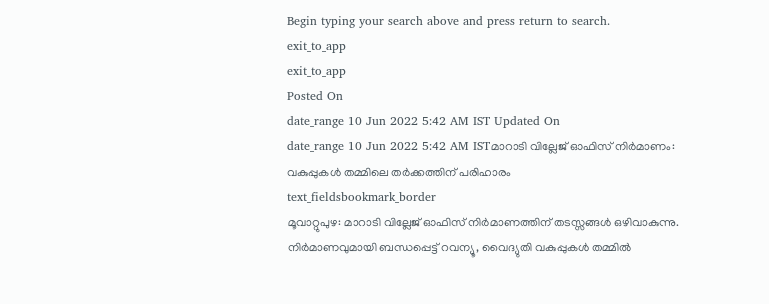Begin typing your search above and press return to search.
exit_to_app
exit_to_app
Posted On
date_range 10 Jun 2022 5:42 AM IST Updated On
date_range 10 Jun 2022 5:42 AM ISTമാറാടി വില്ലേജ് ഓഫിസ് നിർമാണം: വകുപ്പുകൾ തമ്മിലെ തർക്കത്തിന് പരിഹാരം
text_fieldsbookmark_border
മൂവാറ്റുപുഴ: മാറാടി വില്ലേജ് ഓഫിസ് നിർമാണത്തിന് തടസ്സങ്ങൾ ഒഴിവാകുന്നു. നിർമാണവുമായി ബന്ധപ്പെട്ട് റവന്യൂ, വൈദ്യുതി വകുപ്പുകൾ തമ്മിൽ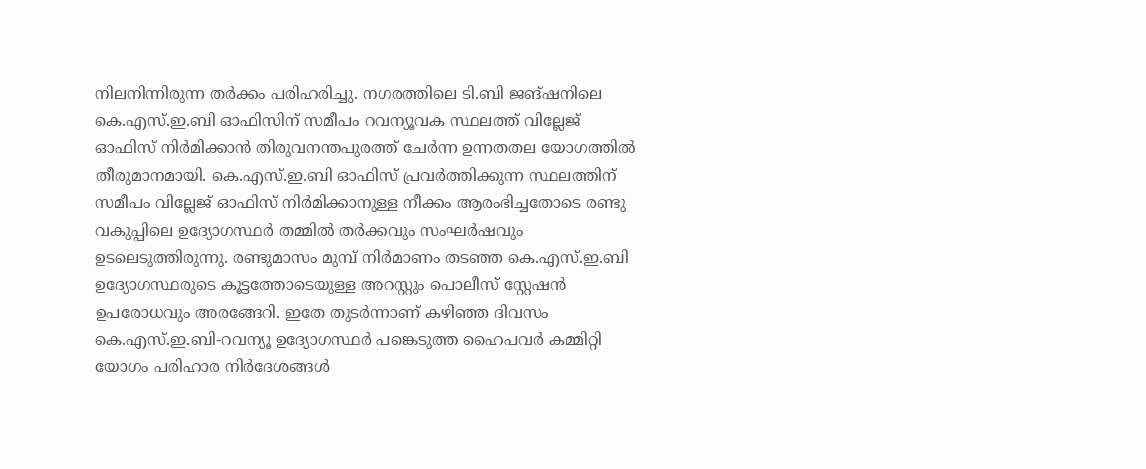നിലനിന്നിരുന്ന തർക്കം പരിഹരിച്ചു. നഗരത്തിലെ ടി.ബി ജങ്ഷനിലെ കെ.എസ്.ഇ.ബി ഓഫിസിന് സമീപം റവന്യൂവക സ്ഥലത്ത് വില്ലേജ് ഓഫിസ് നിർമിക്കാൻ തിരുവനന്തപുരത്ത് ചേർന്ന ഉന്നതതല യോഗത്തിൽ തീരുമാനമായി. കെ.എസ്.ഇ.ബി ഓഫിസ് പ്രവർത്തിക്കുന്ന സ്ഥലത്തിന് സമീപം വില്ലേജ് ഓഫിസ് നിർമിക്കാനുള്ള നീക്കം ആരംഭിച്ചതോടെ രണ്ടു വകുപ്പിലെ ഉദ്യോഗസ്ഥർ തമ്മിൽ തർക്കവും സംഘർഷവും ഉടലെടുത്തിരുന്നു. രണ്ടുമാസം മുമ്പ് നിർമാണം തടഞ്ഞ കെ.എസ്.ഇ.ബി ഉദ്യോഗസ്ഥരുടെ കൂട്ടത്തോടെയുള്ള അറസ്റ്റും പൊലീസ് സ്റ്റേഷൻ ഉപരോധവും അരങ്ങേറി. ഇതേ തുടർന്നാണ് കഴിഞ്ഞ ദിവസം കെ.എസ്.ഇ.ബി-റവന്യൂ ഉദ്യോഗസ്ഥർ പങ്കെടുത്ത ഹൈപവർ കമ്മിറ്റി യോഗം പരിഹാര നിർദേശങ്ങൾ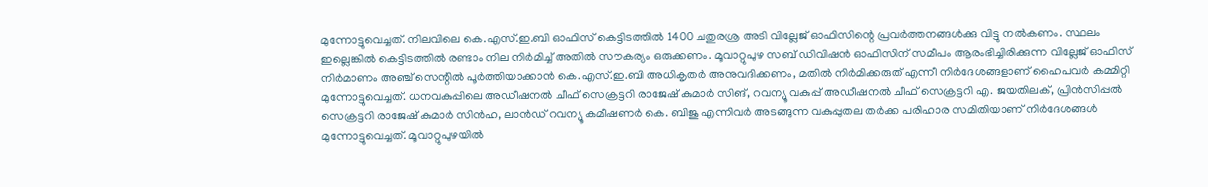മുന്നോട്ടുവെച്ചത്. നിലവിലെ കെ.എസ്.ഇ.ബി ഓഫിസ് കെട്ടിടത്തിൽ 1400 ചതുരശ്ര അടി വില്ലേജ് ഓഫിസിന്റെ പ്രവർത്തനങ്ങൾക്കു വിട്ടു നൽകണം. സ്ഥലം ഇല്ലെങ്കിൽ കെട്ടിടത്തിൽ രണ്ടാം നില നിർമിച്ച് അതിൽ സൗകര്യം ഒരുക്കണം. മൂവാറ്റുപുഴ സബ് ഡിവിഷൻ ഓഫിസിന് സമീപം ആരംഭിച്ചിരിക്കുന്ന വില്ലേജ് ഓഫിസ് നിർമാണം അഞ്ച് സെന്റിൽ പൂർത്തിയാക്കാൻ കെ.എസ്.ഇ.ബി അധികൃതർ അനുവദിക്കണം, മതിൽ നിർമിക്കരുത് എന്നീ നിർദേശങ്ങളാണ് ഹൈപവർ കമ്മിറ്റി മുന്നോട്ടുവെച്ചത്. ധനവകുപ്പിലെ അഡീഷനൽ ചീഫ് സെക്രട്ടറി രാജേഷ് കുമാർ സിങ്, റവന്യൂ വകുപ്പ് അഡീഷനൽ ചീഫ് സെക്രട്ടറി എ. ജയതിലക്, പ്രിൻസിപ്പൽ സെക്രട്ടറി രാജേഷ് കുമാർ സിൻഹ, ലാൻഡ് റവന്യൂ കമീഷണർ കെ. ബിജു എന്നിവർ അടങ്ങുന്ന വകുപ്പുതല തർക്ക പരിഹാര സമിതിയാണ് നിർദേശങ്ങൾ മുന്നോട്ടുവെച്ചത്. മൂവാറ്റുപുഴയിൽ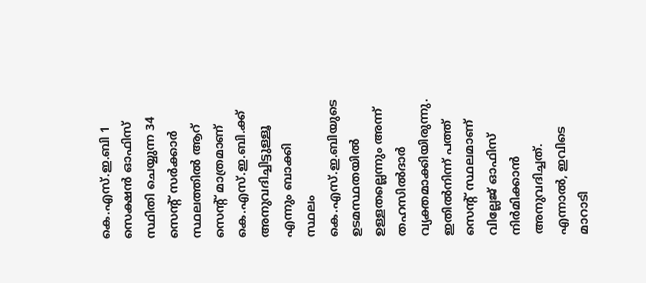കെ.എസ്.ഇ.ബി 1 സെക്ഷൻ ഓഫിസ് സ്ഥിതി ചെയ്യുന്ന 34 സെന്റ് സർക്കാർ സ്ഥലത്തിൽ ആറ് സെന്റ് മാത്രമാണ് കെ.എസ്.ഇ.ബി.ക്ക് അനുവദിച്ചിട്ടുള്ളൂ എന്നും ബാക്കി സ്ഥലം കെ.എസ്.ഇ.ബിയുടെ ഉടമസ്ഥതയിൽ ഉള്ളതല്ലെന്നും അന്ന് തഹസിൽദാർ വ്യക്തമാക്കിയിരുന്നു. ഇതിൽനിന്ന് പത്ത് സെന്റ് സ്ഥലമാണ് വില്ലേജ് ഓഫിസ് നിർമിക്കാൻ അനുവദിച്ചത്. എന്നാൽ, ഇവിടെ മാറാടി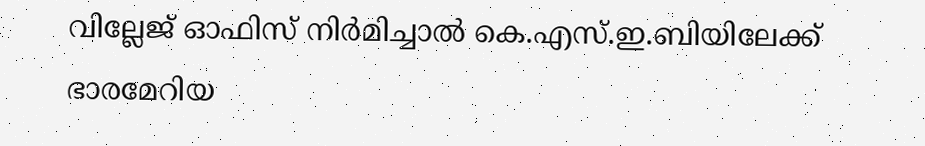വില്ലേജ് ഓഫിസ് നിർമിച്ചാൽ കെ.എസ്.ഇ.ബിയിലേക്ക് ഭാരമേറിയ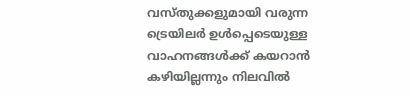വസ്തുക്കളുമായി വരുന്ന ട്രെയിലർ ഉൾപ്പെടെയുള്ള വാഹനങ്ങൾക്ക് കയറാൻ കഴിയില്ലന്നും നിലവിൽ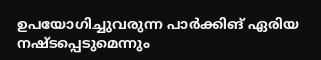ഉപയോഗിച്ചുവരുന്ന പാർക്കിങ് ഏരിയ നഷ്ടപ്പെടുമെന്നും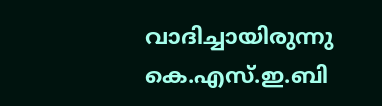വാദിച്ചായിരുന്നു കെ.എസ്.ഇ.ബി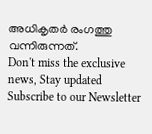അധികൃതർ രംഗത്തു വന്നിരുന്നത്.
Don't miss the exclusive news, Stay updated
Subscribe to our Newsletter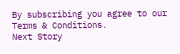By subscribing you agree to our Terms & Conditions.
Next Story